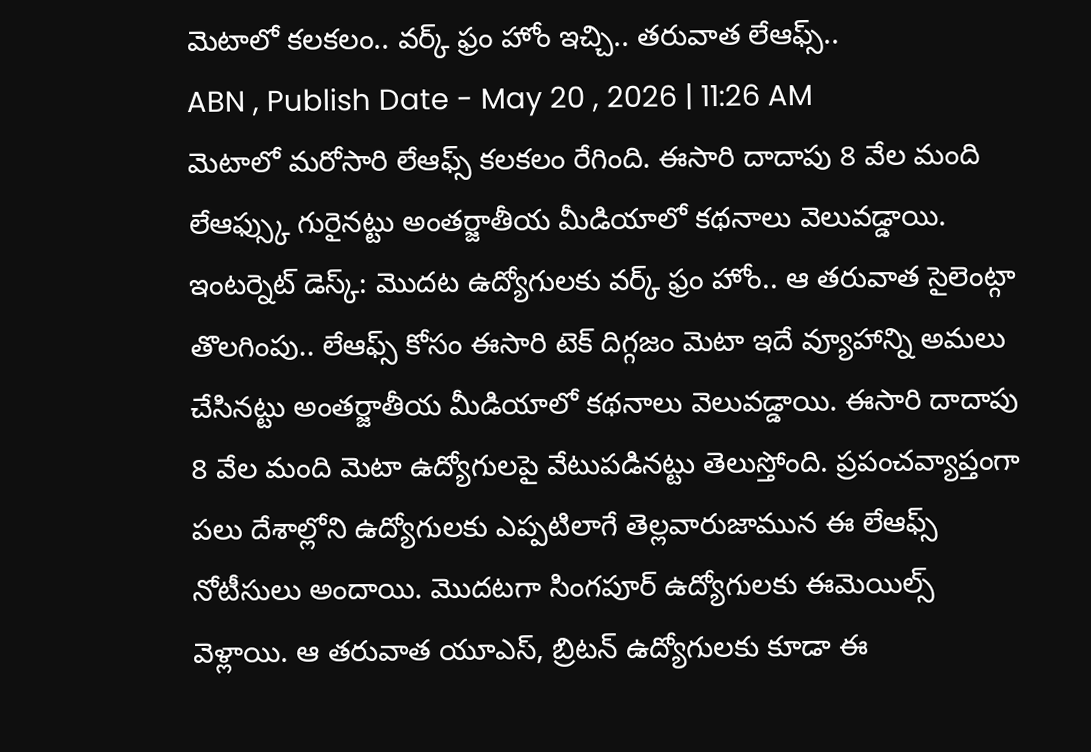మెటాలో కలకలం.. వర్క్ ఫ్రం హోం ఇచ్చి.. తరువాత లేఆఫ్స్..
ABN , Publish Date - May 20 , 2026 | 11:26 AM
మెటాలో మరోసారి లేఆఫ్స్ కలకలం రేగింది. ఈసారి దాదాపు 8 వేల మంది లేఆఫ్స్కు గురైనట్టు అంతర్జాతీయ మీడియాలో కథనాలు వెలువడ్డాయి.
ఇంటర్నెట్ డెస్క్: మొదట ఉద్యోగులకు వర్క్ ఫ్రం హోం.. ఆ తరువాత సైలెంట్గా తొలగింపు.. లేఆఫ్స్ కోసం ఈసారి టెక్ దిగ్గజం మెటా ఇదే వ్యూహాన్ని అమలు చేసినట్టు అంతర్జాతీయ మీడియాలో కథనాలు వెలువడ్డాయి. ఈసారి దాదాపు 8 వేల మంది మెటా ఉద్యోగులపై వేటుపడినట్టు తెలుస్తోంది. ప్రపంచవ్యాప్తంగా పలు దేశాల్లోని ఉద్యోగులకు ఎప్పటిలాగే తెల్లవారుజామున ఈ లేఆఫ్స్ నోటీసులు అందాయి. మొదటగా సింగపూర్ ఉద్యోగులకు ఈమెయిల్స్ వెళ్లాయి. ఆ తరువాత యూఎస్, బ్రిటన్ ఉద్యోగులకు కూడా ఈ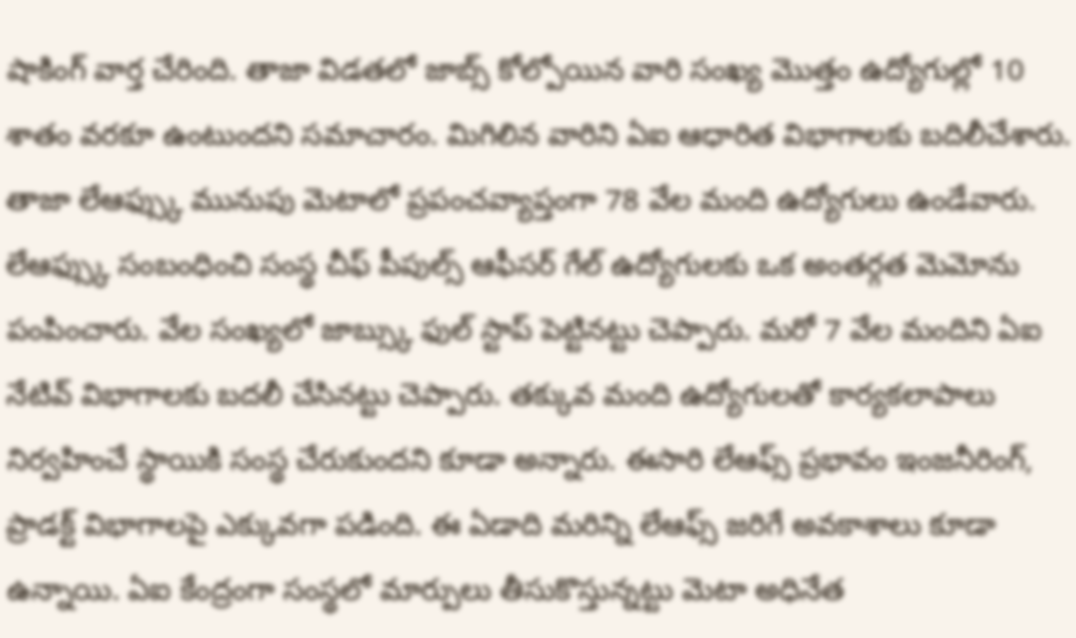షాకింగ్ వార్త చేరింది. తాజా విడతలో జాబ్స్ కోల్పోయిన వారి సంఖ్య మొత్తం ఉద్యోగుల్లో 10 శాతం వరకూ ఉంటుందని సమాచారం. మిగిలిన వారిని ఏఐ ఆధారిత విభాగాలకు బదిలీచేశారు. తాజా లేఆఫ్స్కు మునుపు మెటాలో ప్రపంచవ్యాప్తంగా 78 వేల మంది ఉద్యోగులు ఉండేవారు.
లేఆఫ్స్కు సంబంధించి సంస్థ చీఫ్ పీపుల్స్ ఆఫీసర్ గేల్ ఉద్యోగులకు ఒక అంతర్గత మెమోను పంపించారు. వేల సంఖ్యలో జాబ్స్కు ఫుల్ స్టాప్ పెట్టినట్టు చెప్పారు. మరో 7 వేల మందిని ఏఐ నేటివ్ విభాగాలకు బదలీ చేసినట్టు చెప్పారు. తక్కువ మంది ఉద్యోగులతో కార్యకలాపాలు నిర్వహించే స్థాయికి సంస్థ చేరుకుందని కూడా అన్నారు. ఈసారి లేఆఫ్స్ ప్రభావం ఇంజనీరింగ్, ప్రాడక్ట్ విభాగాలపై ఎక్కువగా పడింది. ఈ ఏడాది మరిన్ని లేఆఫ్స్ జరిగే అవకాశాలు కూడా ఉన్నాయి. ఏఐ కేంద్రంగా సంస్థలో మార్పులు తీసుకొస్తున్నట్టు మెటా అధినేత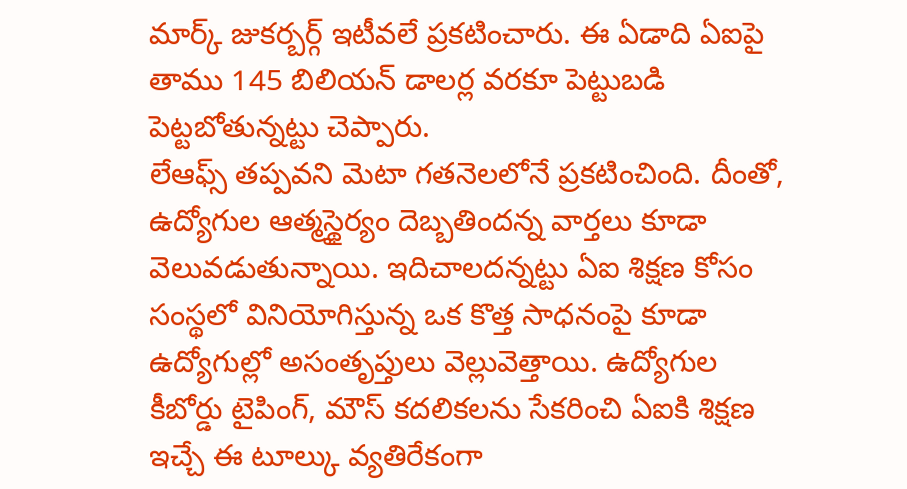మార్క్ జుకర్బర్గ్ ఇటీవలే ప్రకటించారు. ఈ ఏడాది ఏఐపై తాము 145 బిలియన్ డాలర్ల వరకూ పెట్టుబడి పెట్టబోతున్నట్టు చెప్పారు.
లేఆఫ్స్ తప్పవని మెటా గతనెలలోనే ప్రకటించింది. దీంతో, ఉద్యోగుల ఆత్మస్థైర్యం దెబ్బతిందన్న వార్తలు కూడా వెలువడుతున్నాయి. ఇదిచాలదన్నట్టు ఏఐ శిక్షణ కోసం సంస్థలో వినియోగిస్తున్న ఒక కొత్త సాధనంపై కూడా ఉద్యోగుల్లో అసంతృప్తులు వెల్లువెత్తాయి. ఉద్యోగుల కీబోర్డు టైపింగ్, మౌస్ కదలికలను సేకరించి ఏఐకి శిక్షణ ఇచ్చే ఈ టూల్కు వ్యతిరేకంగా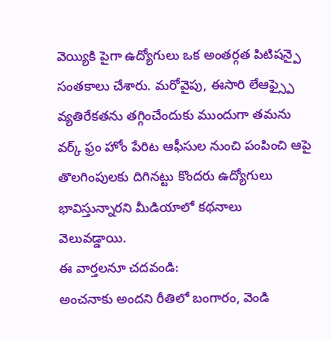వెయ్యికి పైగా ఉద్యోగులు ఒక అంతర్గత పిటిషన్పై సంతకాలు చేశారు. మరోవైపు, ఈసారి లేఆఫ్స్పై వ్యతిరేకతను తగ్గించేందుకు ముందుగా తమను వర్క్ ఫ్రం హోం పేరిట ఆఫీసుల నుంచి పంపించి ఆపై తొలగింపులకు దిగినట్టు కొందరు ఉద్యోగులు భావిస్తున్నారని మీడియాలో కథనాలు వెలువడ్డాయి.
ఈ వార్తలనూ చదవండి:
అంచనాకు అందని రీతిలో బంగారం, వెండి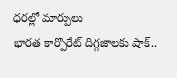ధరల్లో మార్పులు
భారత కార్పొరేట్ దిగ్గజాలకు షాక్..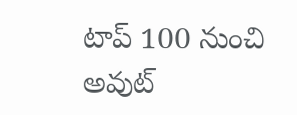టాప్ 100 నుంచి అవుట్